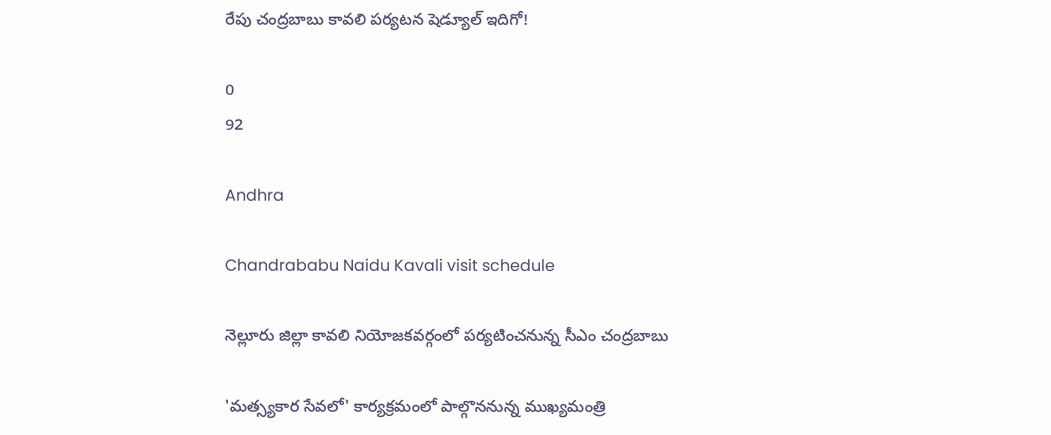రేపు చంద్రబాబు కావలి పర్యటన షెడ్యూల్ ఇదిగో!

0
92

Andhra

Chandrababu Naidu Kavali visit schedule

నెల్లూరు జిల్లా కావలి నియోజకవర్గంలో పర్యటించనున్న సీఎం చంద్రబాబు

'మత్స్యకార సేవలో' కార్యక్రమంలో పాల్గొననున్న ముఖ్యమంత్రి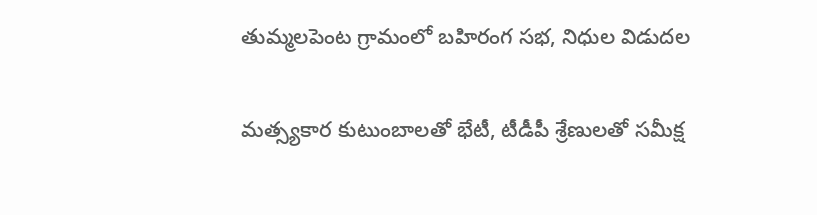తుమ్మలపెంట గ్రామంలో బహిరంగ సభ, నిధుల విడుదల

మత్స్యకార కుటుంబాలతో భేటీ, టీడీపీ శ్రేణులతో సమీక్ష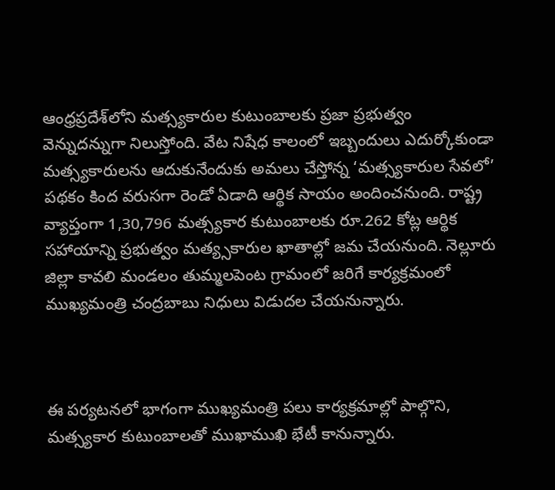ఆంధ్రప్రదేశ్‌లోని మత్స్యకారుల కుటుంబాలకు ప్రజా ప్రభుత్వం వెన్నుదన్నుగా నిలుస్తోంది. వేట నిషేధ కాలంలో ఇబ్బందులు ఎదుర్కోకుండా మత్స్యకారులను ఆదుకునేందుకు అమలు చేస్తోన్న ‘మత్స్యకారుల సేవలో’ పథకం కింద వరుసగా రెండో ఏడాది ఆర్థిక సాయం అందించనుంది. రాష్ట్ర వ్యాప్తంగా 1,30,796 మత్స్యకార కుటుంబాలకు రూ.262 కోట్ల ఆర్థిక సహాయాన్ని ప్రభుత్వం మత్య్సకారుల ఖాతాల్లో జమ చేయనుంది. నెల్లూరు జిల్లా కావలి మండలం తుమ్మలపెంట గ్రామంలో జరిగే కార్యక్రమంలో ముఖ్యమంత్రి చంద్రబాబు నిధులు విడుదల చేయనున్నారు.



ఈ పర్యటనలో భాగంగా ముఖ్యమంత్రి పలు కార్యక్రమాల్లో పాల్గొని, మత్స్యకార కుటుంబాలతో ముఖాముఖి భేటీ కానున్నారు.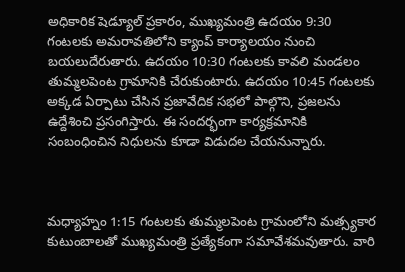అధికారిక షెడ్యూల్ ప్రకారం, ముఖ్యమంత్రి ఉదయం 9:30 గంటలకు అమరావతిలోని క్యాంప్ కార్యాలయం నుంచి బయలుదేరుతారు. ఉదయం 10:30 గంటలకు కావలి మండలం తుమ్మలపెంట గ్రామానికి చేరుకుంటారు. ఉదయం 10:45 గంటలకు అక్కడ ఏర్పాటు చేసిన ప్రజావేదిక సభలో పాల్గొని, ప్రజలను ఉద్దేశించి ప్రసంగిస్తారు. ఈ సందర్భంగా కార్యక్రమానికి సంబంధించిన నిధులను కూడా విడుదల చేయనున్నారు.



మధ్యాహ్నం 1:15 గంటలకు తుమ్మలపెంట గ్రామంలోని మత్స్యకార కుటుంబాలతో ముఖ్యమంత్రి ప్రత్యేకంగా సమావేశమవుతారు. వారి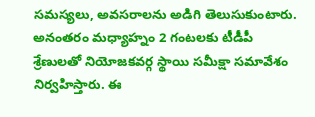సమస్యలు, అవసరాలను అడిగి తెలుసుకుంటారు. అనంతరం మధ్యాహ్నం 2 గంటలకు టీడీపీ శ్రేణులతో నియోజకవర్గ స్థాయి సమీక్షా సమావేశం నిర్వహిస్తారు. ఈ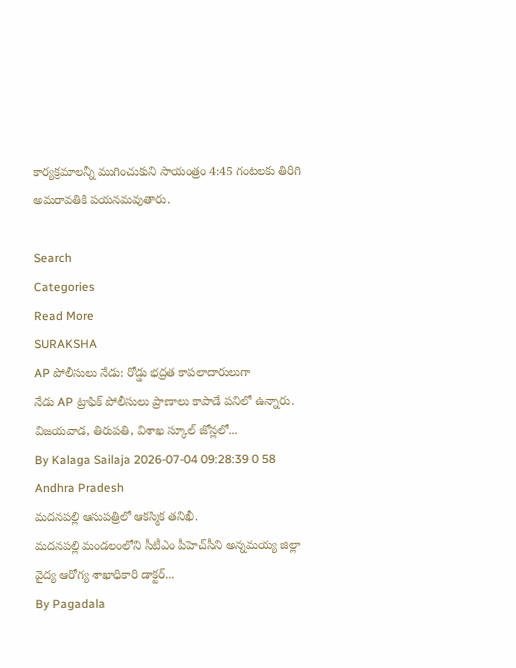కార్యక్రమాలన్నీ ముగించుకుని సాయంత్రం 4:45 గంటలకు తిరిగి అమరావతికి పయనమవుతారు.

Search
Categories
Read More
SURAKSHA
AP పోలీసులు నేడు: రోడ్డు భద్రత కాపలాదారులుగా
నేడు AP ట్రాఫిక్ పోలీసులు ప్రాణాలు కాపాడే పనిలో ఉన్నారు. విజయవాడ, తిరుపతి, విశాఖ స్కూల్ జోన్లలో...
By Kalaga Sailaja 2026-07-04 09:28:39 0 58
Andhra Pradesh
మదనపల్లి ఆసుపత్రిలో ఆకస్మిక తనిఖీ.
మదనపల్లి మండలంలోని సీటీఎం పీహెచ్‌సీని అన్నమయ్య జిల్లా వైద్య ఆరోగ్య శాఖాధికారి డాక్టర్...
By Pagadala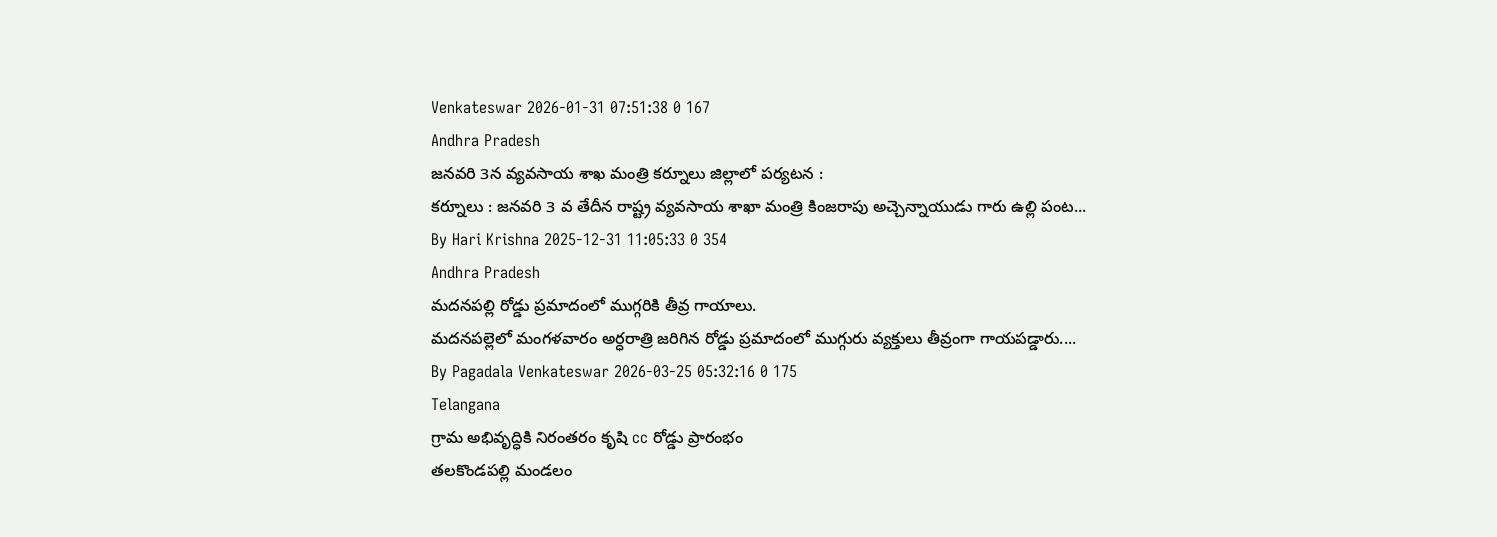Venkateswar 2026-01-31 07:51:38 0 167
Andhra Pradesh
జనవరి 3న వ్యవసాయ శాఖ మంత్రి కర్నూలు జిల్లాలో పర్యటన :
కర్నూలు : జనవరి 3 వ తేదీన రాష్ట్ర వ్యవసాయ శాఖా మంత్రి కింజరాపు అచ్చెన్నాయుడు గారు ఉల్లి పంట...
By Hari Krishna 2025-12-31 11:05:33 0 354
Andhra Pradesh
మదనపల్లి రోడ్డు ప్రమాదంలో ముగ్గరికి తీవ్ర గాయాలు.
మదనపల్లెలో మంగళవారం అర్ధరాత్రి జరిగిన రోడ్డు ప్రమాదంలో ముగ్గురు వ్యక్తులు తీవ్రంగా గాయపడ్డారు....
By Pagadala Venkateswar 2026-03-25 05:32:16 0 175
Telangana
గ్రామ అభివృద్ధికి నిరంతరం కృషి cc రోడ్డు ప్రారంభం
తలకొండపల్లి మండలం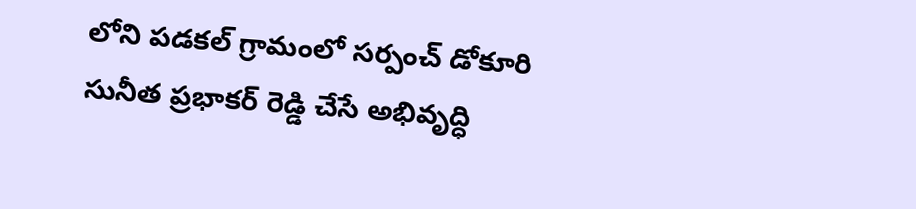లోని పడకల్ గ్రామంలో సర్పంచ్ డోకూరి సునీత ప్రభాకర్ రెడ్డి చేసే అభివృద్ధి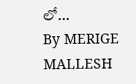లో...
By MERIGE MALLESH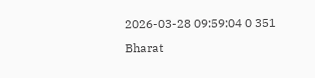2026-03-28 09:59:04 0 351
Bharat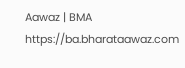Aawaz | BMA https://ba.bharataawaz.com